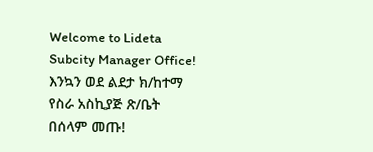Welcome to Lideta Subcity Manager Office!       እንኳን ወደ ልደታ ክ/ከተማ የስራ አስኪያጅ ጽ/ቤት በሰላም መጡ!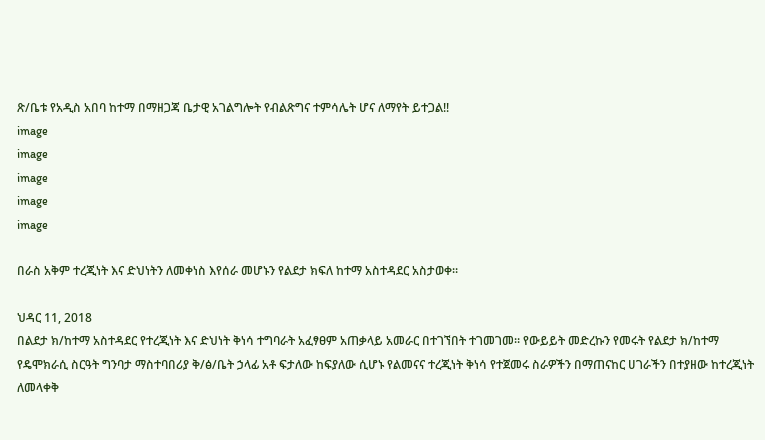ጽ/ቤቱ የአዲስ አበባ ከተማ በማዘጋጃ ቤታዊ አገልግሎት የብልጽግና ተምሳሌት ሆና ለማየት ይተጋል!!
image
image
image
image
image

በራስ አቅም ተረጂነት እና ድህነትን ለመቀነስ እየሰራ መሆኑን የልደታ ክፍለ ከተማ አስተዳደር አስታወቀ።

ህዳር 11, 2018
በልደታ ክ/ከተማ አስተዳደር የተረጂነት እና ድህነት ቅነሳ ተግባራት አፈፃፀም አጠቃላይ አመራር በተገኘበት ተገመገመ። የውይይት መድረኩን የመሩት የልደታ ክ/ከተማ የዴሞክራሲ ስርዓት ግንባታ ማስተባበሪያ ቅ/ፅ/ቤት ኃላፊ አቶ ፍታለው ከፍያለው ሲሆኑ የልመናና ተረጂነት ቅነሳ የተጀመሩ ስራዎችን በማጠናከር ሀገራችን በተያዘው ከተረጂነት ለመላቀቅ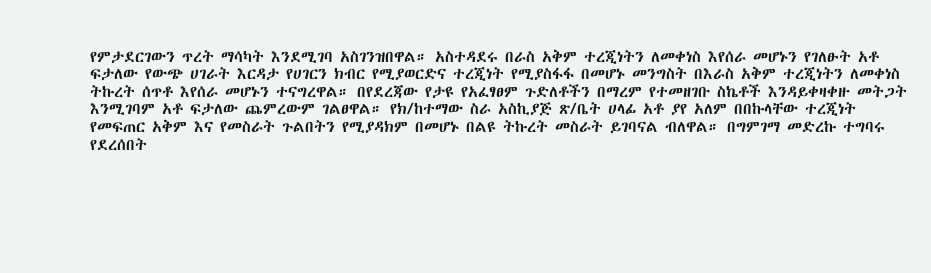የምታደርገውን ጥረት ማሳካት እንደሚገባ አስገንዝበዋል። አስተዳደሩ በራስ አቅም ተረጂነትን ለመቀነስ እየሰራ መሆኑን የገለፁት አቶ ፍታለው የውጭ ሀገራት እርዳታ የሀገርን ክብር የሚያወርድና ተረጂነት የሚያስፋፋ በመሆኑ መንግስት በእራስ አቅም ተረጂነትን ለመቀነስ ትኩረት ሰጥቶ እየሰራ መሆኑን ተናግረዋል። በየደረጃው የታዩ የአፈፃፀም ጉድለቶችን በማረም የተመዘገቡ ስኬቶች እንዳይቀዛቀዙ መትጋት እንሚገባም አቶ ፍታለው ጨምረውም ገልፀዋል። የክ/ከተማው ስራ አስኪያጅ ጽ/ቤት ሀላፊ አቶ ያየ አለም በበኩላቸው ተረጂነት የመፍጠር አቅም እና የመስራት ጉልበትን የሚያዳክም በመሆኑ በልዩ ትኩረት መስራት ይገባናል ብለዋል። በግምገማ መድረኩ ተግባሩ የደረሰበት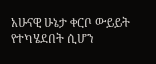አሁናዊ ሁኔታ ቀርቦ ውይይት የተካሄደበት ሲሆን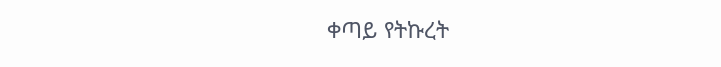ቀጣይ የትኩረት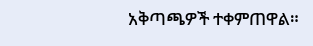አቅጣጫዎች ተቀምጠዋል።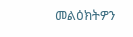መልዕክትዎን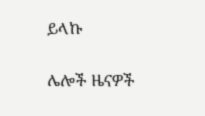ይላኩ

ሌሎች ዜናዎች